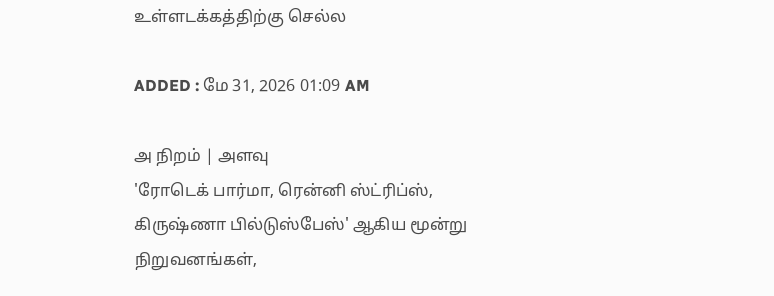உள்ளடக்கத்திற்கு செல்ல

ADDED : மே 31, 2026 01:09 AM

அ நிறம் | அளவு
'ரோடெக் பார்மா, ரென்னி ஸ்ட்ரிப்ஸ், கிருஷ்ணா பில்டுஸ்பேஸ்' ஆகிய மூன்று நிறுவனங்கள்,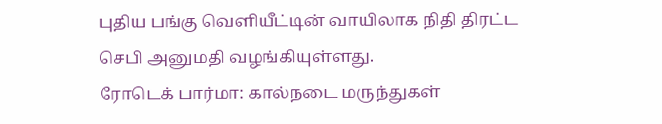புதிய பங்கு வெளியீட்டின் வாயிலாக நிதி திரட்ட செபி அனுமதி வழங்கியுள்ளது.
ரோடெக் பார்மா: கால்நடை மருந்துகள்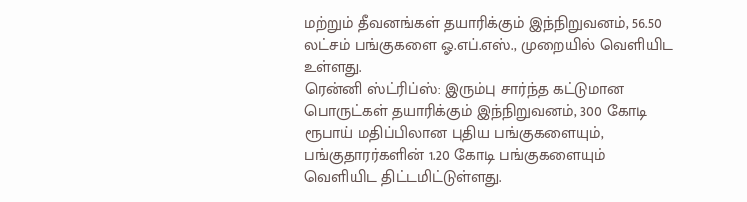மற்றும் தீவனங்கள் தயாரிக்கும் இந்நிறுவனம், 56.50 லட்சம் பங்குகளை ஓ.எப்.எஸ்., முறையில் வெளியிட உள்ளது.
ரென்னி ஸ்ட்ரிப்ஸ்: இரும்பு சார்ந்த கட்டுமான பொருட்கள் தயாரிக்கும் இந்நிறுவனம், 300 கோடி ரூபாய் மதிப்பிலான புதிய பங்குகளையும், பங்குதாரர்களின் 1.20 கோடி பங்குகளையும் வெளியிட திட்டமிட்டுள்ளது.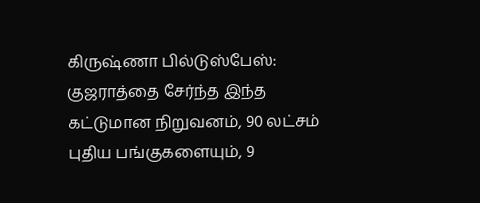கிருஷ்ணா பில்டுஸ்பேஸ்: குஜராத்தை சேர்ந்த இந்த கட்டுமான நிறுவனம், 90 லட்சம் புதிய பங்குகளையும், 9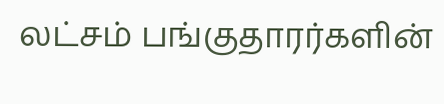லட்சம் பங்குதாரர்களின்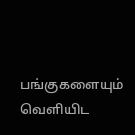பங்குகளையும் வெளியிட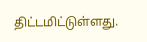திட்டமிட்டுள்ளது.